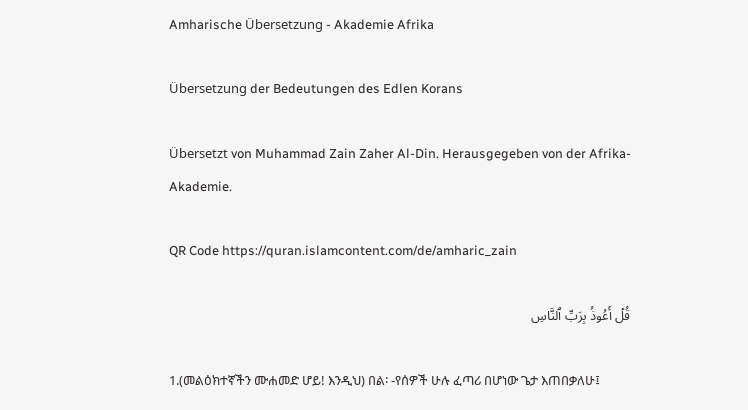Amharische Übersetzung - Akademie Afrika

Übersetzung der Bedeutungen des Edlen Korans

Übersetzt von Muhammad Zain Zaher Al-Din. Herausgegeben von der Afrika-Akademie.

QR Code https://quran.islamcontent.com/de/amharic_zain

قُلۡ أَعُوذُ بِرَبِّ ٱلنَّاسِ

1.(መልዕክተኛችን ሙሐመድ ሆይ! እንዲህ) በል፡ -የሰዎች ሁሉ ፈጣሪ በሆነው ጌታ እጠበቃለሁ፤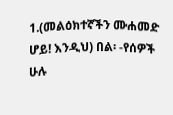1.(መልዕክተኛችን ሙሐመድ ሆይ! እንዲህ) በል፡ -የሰዎች ሁሉ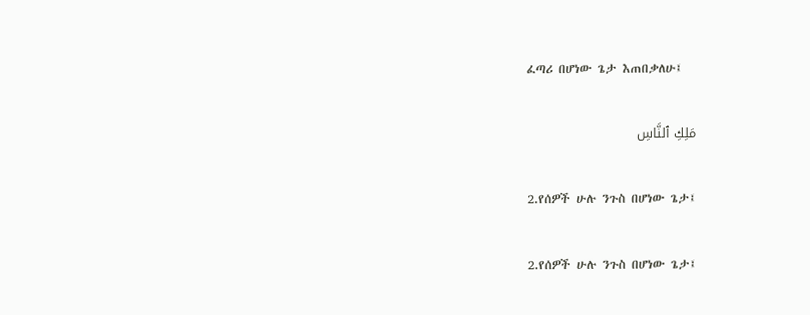ፈጣሪ በሆነው ጌታ እጠበቃለሁ፤

مَلِكِ ٱلنَّاسِ

2.የሰዎች ሁሉ ንጉስ በሆነው ጌታ፤

2.የሰዎች ሁሉ ንጉስ በሆነው ጌታ፤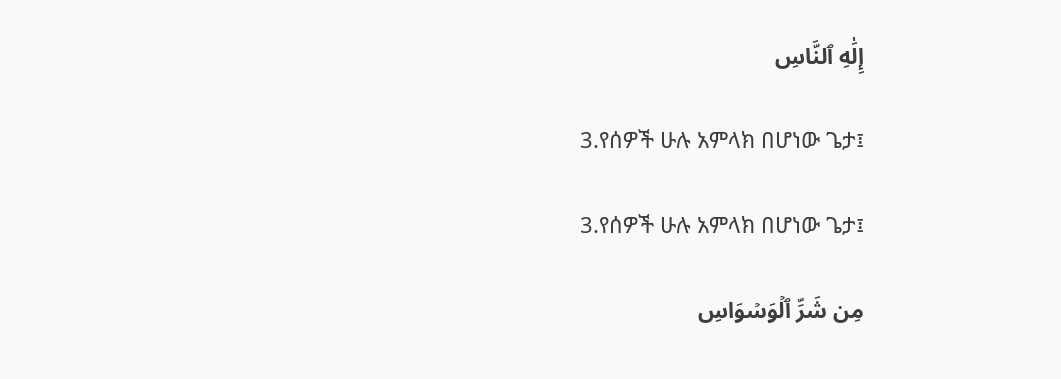إِلَٰهِ ٱلنَّاسِ

3.የሰዎች ሁሉ አምላክ በሆነው ጌታ፤

3.የሰዎች ሁሉ አምላክ በሆነው ጌታ፤

مِن شَرِّ ٱلۡوَسۡوَاسِ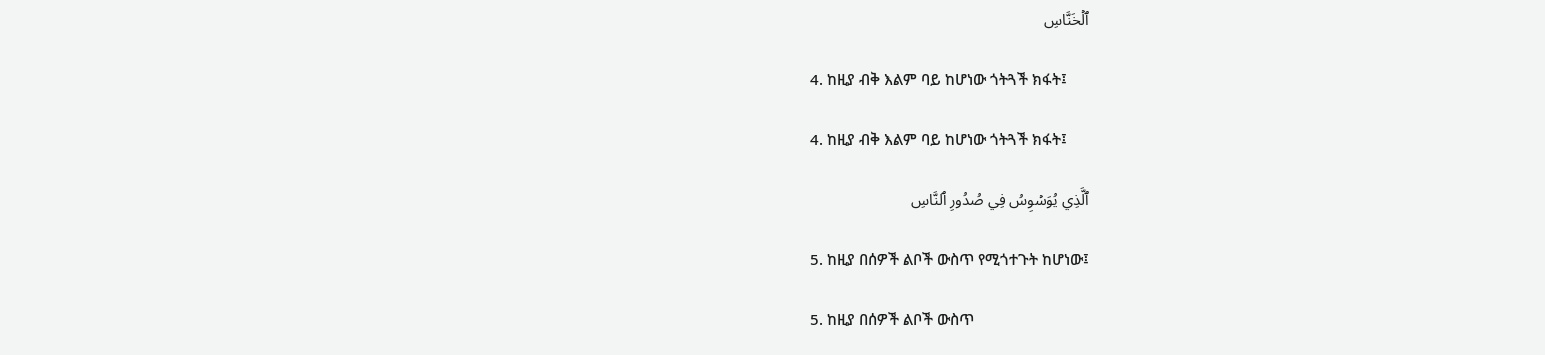ٱلۡخَنَّاسِ

4. ከዚያ ብቅ እልም ባይ ከሆነው ጎትጓች ክፋት፤

4. ከዚያ ብቅ እልም ባይ ከሆነው ጎትጓች ክፋት፤

ٱلَّذِي يُوَسۡوِسُ فِي صُدُورِ ٱلنَّاسِ

5. ከዚያ በሰዎች ልቦች ውስጥ የሚጎተጉት ከሆነው፤

5. ከዚያ በሰዎች ልቦች ውስጥ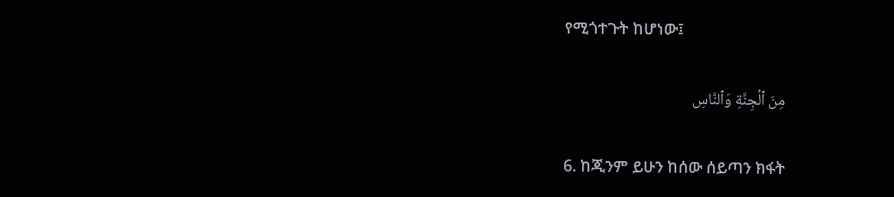የሚጎተጉት ከሆነው፤

مِنَ ٱلۡجِنَّةِ وَٱلنَّاسِ

6. ከጂንም ይሁን ከሰው ሰይጣን ክፋት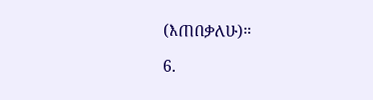(እጠበቃለሁ)።

6.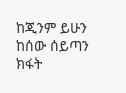ከጂንም ይሁን ከሰው ሰይጣን ክፋት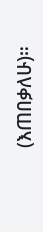(እጠበቃለሁ)።